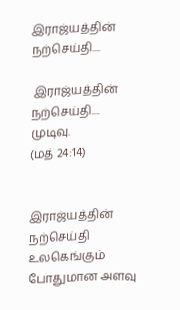இராஜ்யத்தின் நற்செய்தி....

 இராஜ்யத்தின் நற்செய்தி....
முடிவு.
(மத் 24:14)


இராஜ்யத்தின் நற்செய்தி உலகெங்கும் போதுமான அளவு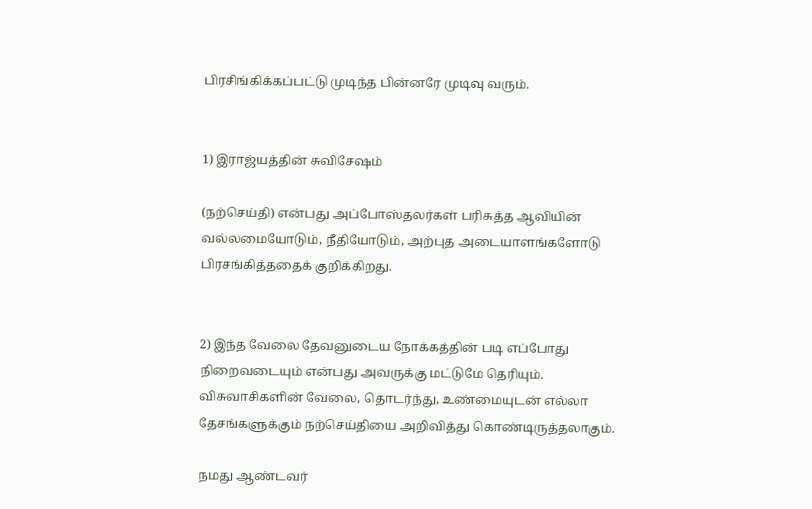பிரசிங்கிக்கப்பட்டு முடிந்த பின்னரே முடிவு வரும்.


1) இராஜ்யத்தின் சுவிசேஷம்

(நற்செய்தி) என்பது அப்போஸ்தலர்கள் பரிசுத்த ஆவியின் வல்லமையோடும், நீதியோடும், அற்புத அடையாளங்களோடு பிரசங்கித்ததைக் குறிக்கிறது.


2) இந்த வேலை தேவனுடைய நோக்கத்தின் படி எப்போது நிறைவடையும் என்பது அவருக்கு மட்டுமே தெரியும். விசுவாசிகளின் வேலை, தொடர்ந்து, உண்மையுடன் எல்லா தேசங்களுக்கும் நற்செய்தியை அறிவித்து கொண்டிருத்தலாகும்.

நமது ஆண்டவர்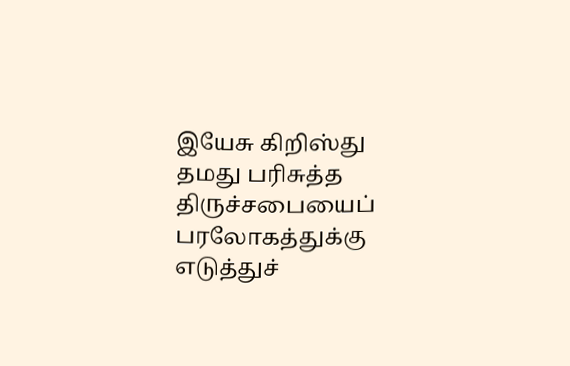இயேசு கிறிஸ்து தமது பரிசுத்த திருச்சபையைப் பரலோகத்துக்கு எடுத்துச்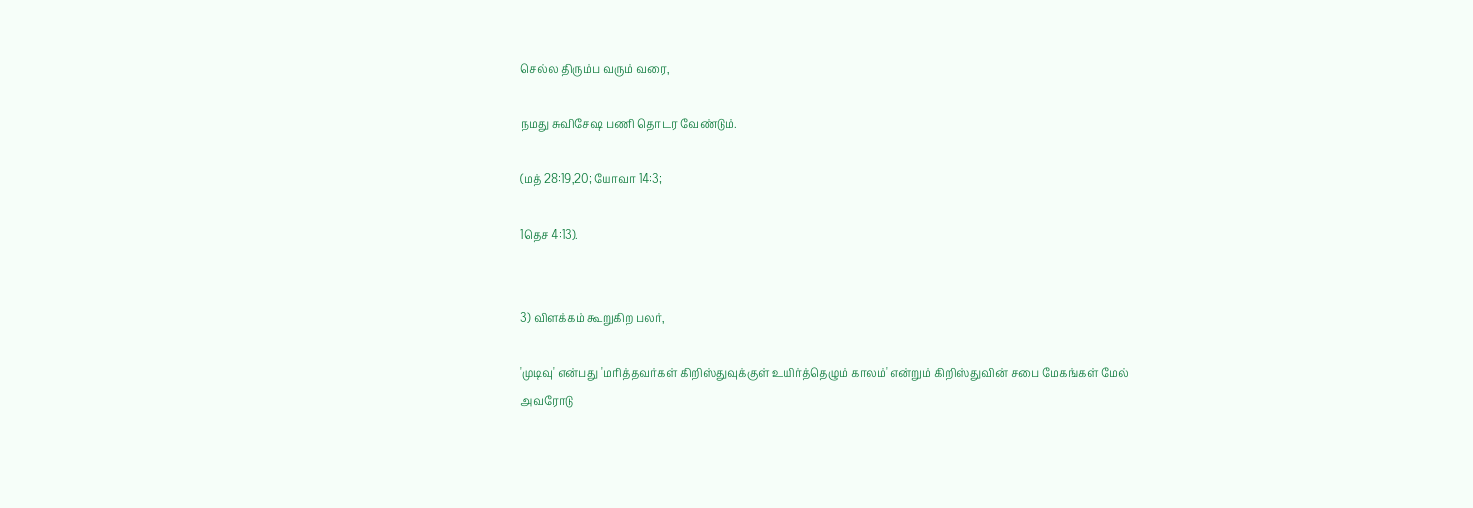செல்ல திரும்ப வரும் வரை,

நமது சுவிசேஷ பணி தொடர வேண்டும்.

(மத் 28:19,20; யோவா 14:3;

1தெச 4:13).


3) விளக்கம் கூறுகிற பலர்,

'முடிவு' என்பது 'மரித்தவர்கள் கிறிஸ்துவுக்குள் உயிர்த்தெழும் காலம்' என்றும் கிறிஸ்துவின் சபை மேகங்கள் மேல் அவரோடு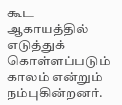கூட ஆகாயத்தில் எடுத்துக் கொள்ளப்படும் காலம் என்றும் நம்புகின்றனர்.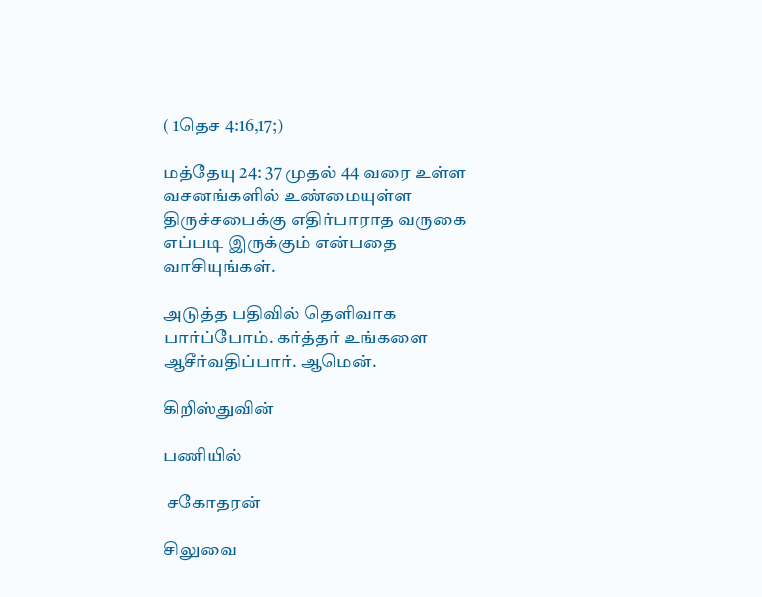( 1தெச 4:16,17;)

மத்தேயு 24: 37 முதல் 44 வரை உள்ள வசனங்களில் உண்மையுள்ள திருச்சபைக்கு எதிர்பாராத வருகை எப்படி இருக்கும் என்பதை வாசியுங்கள்.

அடுத்த பதிவில் தெளிவாக பார்ப்போம். கர்த்தர் உங்களை ஆசீர்வதிப்பார். ஆமென்.

கிறிஸ்துவின்

பணியில்

 சகோதரன்

சிலுவை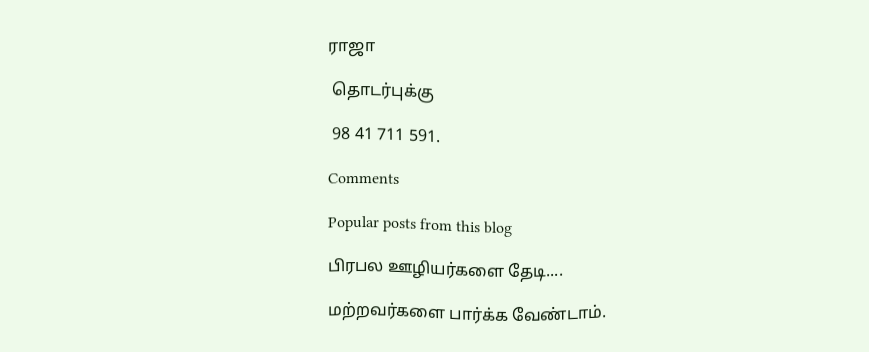ராஜா

 தொடர்புக்கு

 98 41 711 591.

Comments

Popular posts from this blog

பிரபல ஊழியர்களை தேடி....

மற்றவர்களை பார்க்க வேண்டாம்.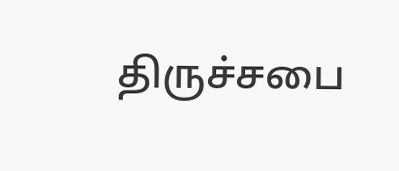திருச்சபை